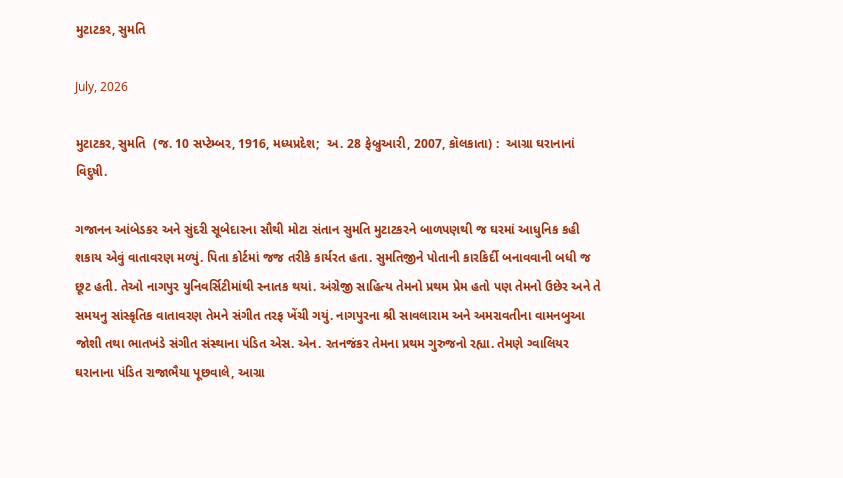મુટાટકર, સુમતિ

July, 2026

મુટાટકર, સુમતિ  (જ. 10 સપ્ટેમ્બર, 1916, મધ્યપ્રદેશ;  અ. 28 ફેબ્રુઆરી, 2007, કૉલકાતા) :  આગ્રા ઘરાનાનાં વિદુષી.

ગજાનન આંબેડકર અને સુંદરી સૂબેદારના સૌથી મોટા સંતાન સુમતિ મુટાટકરને બાળપણથી જ ઘરમાં આધુનિક કહી શકાય એવું વાતાવરણ મળ્યું. પિતા કોર્ટમાં જજ તરીકે કાર્યરત હતા. સુમતિજીને પોતાની કારકિર્દી બનાવવાની બધી જ છૂટ હતી. તેઓ નાગપુર યુનિવર્સિટીમાંથી સ્નાતક થયાં. અંગ્રેજી સાહિત્ય તેમનો પ્રથમ પ્રેમ હતો પણ તેમનો ઉછેર અને તે સમયનુ સાંસ્કૃતિક વાતાવરણ તેમને સંગીત તરફ ખેંચી ગયું. નાગપુરના શ્રી સાવલારામ અને અમરાવતીના વામનબુઆ જોશી તથા ભાતખંડે સંગીત સંસ્થાના પંડિત એસ. એન. રતનજંકર તેમના પ્રથમ ગુરુજનો રહ્યા. તેમણે ગ્વાલિયર ઘરાનાના પંડિત રાજાભૈયા પૂછવાલે, આગ્રા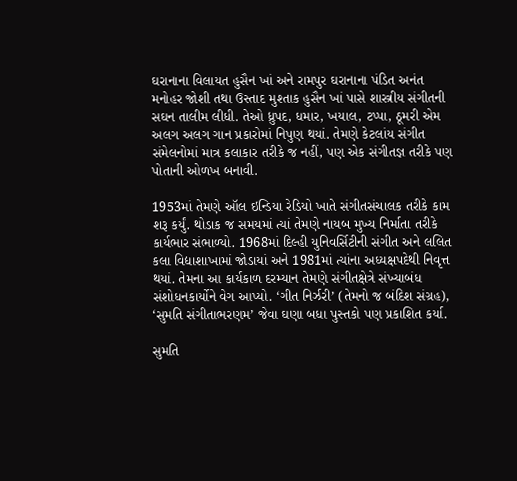ઘરાનાના વિલાયત હુસૈન ખાં અને રામપુર ઘરાનાના પંડિત અનંત મનોહર જોશી તથા ઉસ્તાદ મુશ્તાક હુસૈન ખાં પાસે શાસ્ત્રીય સંગીતની સઘન તાલીમ લીધી. તેઓ ધ્રુપદ, ધમાર, ખયાલ, ટપ્પા, ઠૂમરી એમ અલગ અલગ ગાન પ્રકારોમાં નિપુણ થયાં. તેમણે કેટલાંય સંગીત સંમેલનોમાં માત્ર કલાકાર તરીકે જ નહીં, પણ એક સંગીતજ્ઞ તરીકે પણ પોતાની ઓળખ બનાવી.

1953માં તેમણે ઑલ ઇન્ડિયા રેડિયો ખાતે સંગીતસંચાલક તરીકે કામ શરૂ કર્યું. થોડાક જ સમયમાં ત્યાં તેમણે નાયબ મુખ્ય નિર્માતા તરીકે કાર્યભાર સંભાળ્યો. 1968માં દિલ્હી યુનિવર્સિટીની સંગીત અને લલિત કલા વિદ્યાશાખામાં જોડાયાં અને 1981માં ત્યાંના અધ્યક્ષપદેથી નિવૃત્ત થયાં. તેમના આ કાર્યકાળ દરમ્યાન તેમણે સંગીતક્ષેત્રે સંખ્યાબંધ સંશોધનકાર્યોને વેગ આપ્યો. ‘ગીત નિર્ઝરી’ (તેમનો જ બંદિશ સંગ્રહ), ‘સુમતિ સંગીતાભરણમ’ જેવા ઘણા બધા પુસ્તકો પણ પ્રકાશિત કર્યા.

સુમતિ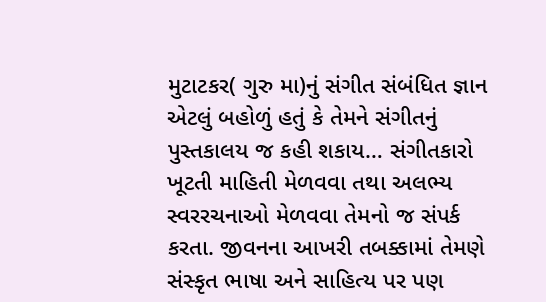મુટાટકર( ગુરુ મા)નું સંગીત સંબંધિત જ્ઞાન એટલું બહોળું હતું કે તેમને સંગીતનું પુસ્તકાલય જ કહી શકાય… સંગીતકારો ખૂટતી માહિતી મેળવવા તથા અલભ્ય સ્વરરચનાઓ મેળવવા તેમનો જ સંપર્ક કરતા. જીવનના આખરી તબક્કામાં તેમણે સંસ્કૃત ભાષા અને સાહિત્ય પર પણ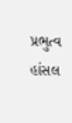પ્રભુત્વ હાંસલ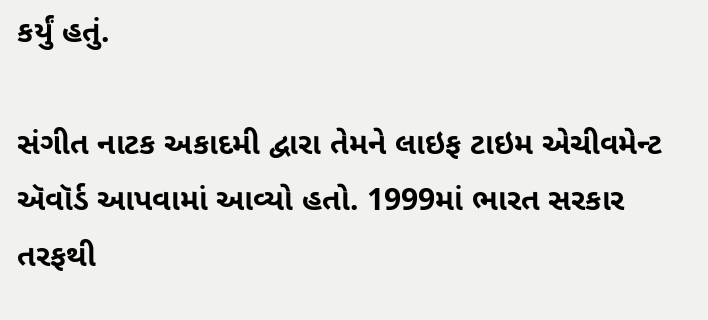કર્યું હતું.

સંગીત નાટક અકાદમી દ્વારા તેમને લાઇફ ટાઇમ એચીવમેન્ટ ઍવૉર્ડ આપવામાં આવ્યો હતો. 1999માં ભારત સરકાર તરફથી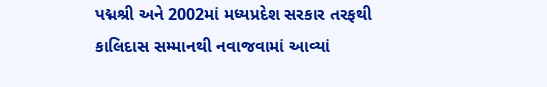પદ્મશ્રી અને 2002માં મધ્યપ્રદેશ સરકાર તરફથી કાલિદાસ સમ્માનથી નવાજવામાં આવ્યાં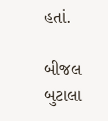હતાં.

બીજલ બુટાલા